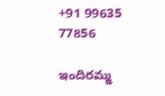+91 99635 77856

ఇందిరమ్మ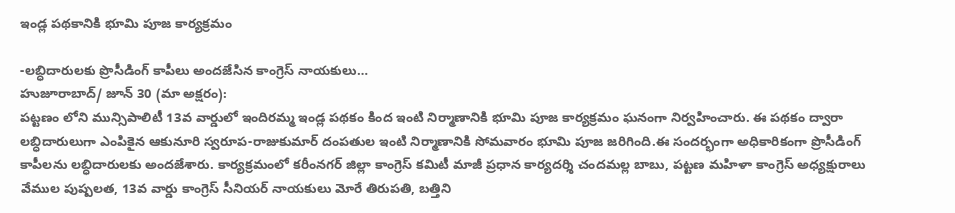ఇండ్ల పథకానికి భూమి పూజ కార్యక్రమం

-లబ్ధిదారులకు ప్రొసీడింగ్ కాపీలు అందజేసిన కాంగ్రెస్ నాయకులు…
హుజూరాబాద్/ జూన్ 30 (మా అక్షరం):
పట్టణం లోని మున్సిపాలిటీ 13వ వార్డులో ఇందిరమ్మ ఇండ్ల పథకం కింద ఇంటి నిర్మాణానికి భూమి పూజ కార్యక్రమం ఘనంగా నిర్వహించారు. ఈ పథకం ద్వారా లబ్ధిదారులుగా ఎంపికైన ఆకునూరి స్వరూప-రాజుకుమార్ దంపతుల ఇంటి నిర్మాణానికి సోమవారం భూమి పూజ జరిగింది.ఈ సందర్భంగా అధికారికంగా ప్రొసీడింగ్ కాపీలను లబ్ధిదారులకు అందజేశారు. కార్యక్రమంలో కరీంనగర్ జిల్లా కాంగ్రెస్ కమిటీ మాజీ ప్రధాన కార్యదర్శి చందమల్ల బాబు, పట్టణ మహిళా కాంగ్రెస్ అధ్యక్షురాలు వేముల పుష్పలత, 13వ వార్డు కాంగ్రెస్ సీనియర్ నాయకులు మోరే తిరుపతి, బత్తిని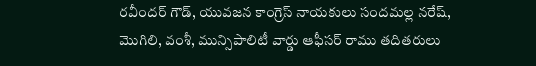రవీందర్ గౌడ్, యువజన కాంగ్రెస్ నాయకులు సందమల్ల నరేష్, మొగిలి, వంశీ, మున్సిపాలిటీ వార్డు ఆఫీసర్ రాము తదితరులు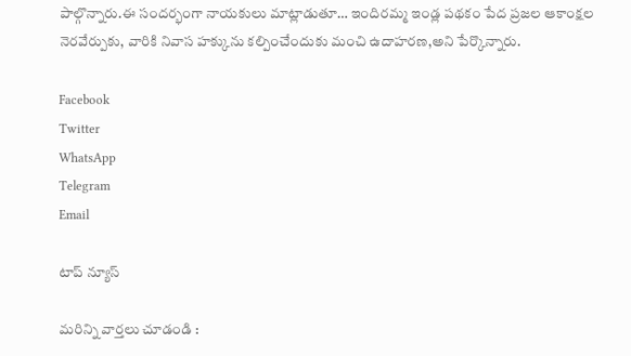పాల్గొన్నారు.ఈ సందర్భంగా నాయకులు మాట్లాడుతూ… ఇందిరమ్మ ఇండ్ల పథకం పేద ప్రజల ఆకాంక్షల నెరవేర్పుకు, వారికి నివాస హక్కును కల్పించేందుకు మంచి ఉదాహరణ,అని పేర్కొన్నారు.

Facebook
Twitter
WhatsApp
Telegram
Email

టాప్ న్యూస్

మరిన్ని వార్తలు చూడండి :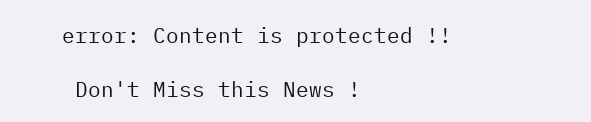error: Content is protected !!

 Don't Miss this News !